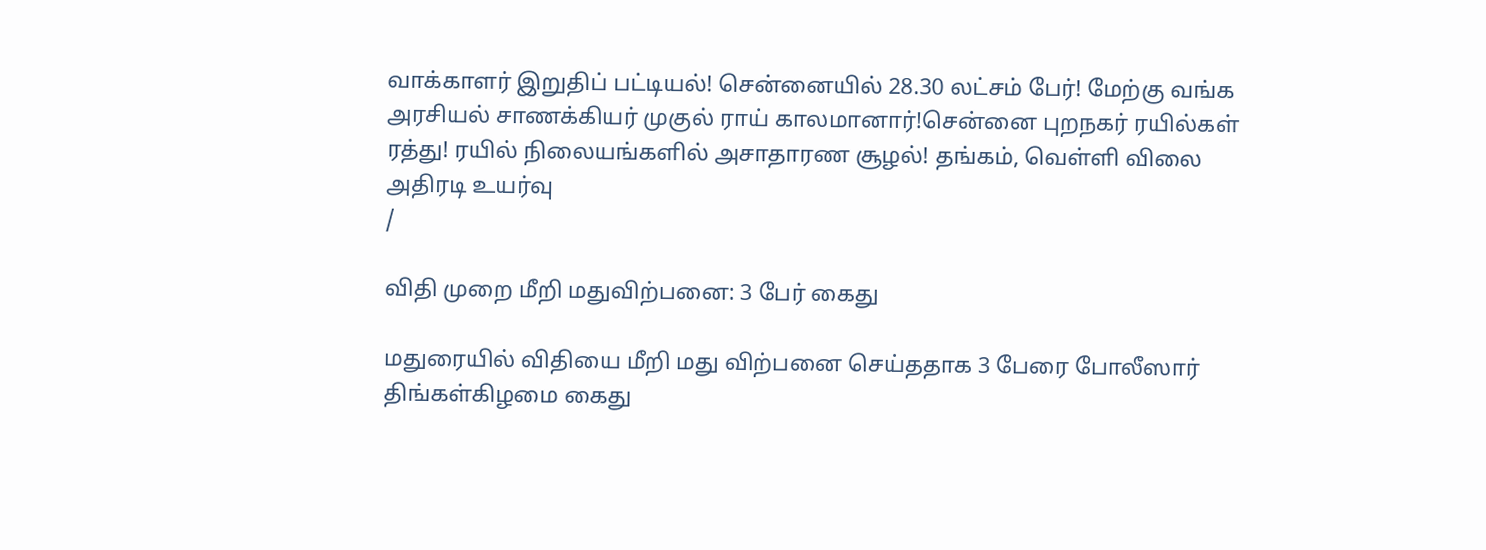வாக்காளர் இறுதிப் பட்டியல்! சென்னையில் 28.30 லட்சம் பேர்! மேற்கு வங்க அரசியல் சாணக்கியர் முகுல் ராய் காலமானார்!சென்னை புறநகர் ரயில்கள் ரத்து! ரயில் நிலையங்களில் அசாதாரண சூழல்! தங்கம், வெள்ளி விலை அதிரடி உயர்வு
/

விதி முறை மீறி மதுவிற்பனை: 3 பேர் கைது

மதுரையில் விதியை மீறி மது விற்பனை செய்ததாக 3 பேரை போலீஸார் திங்கள்கிழமை கைது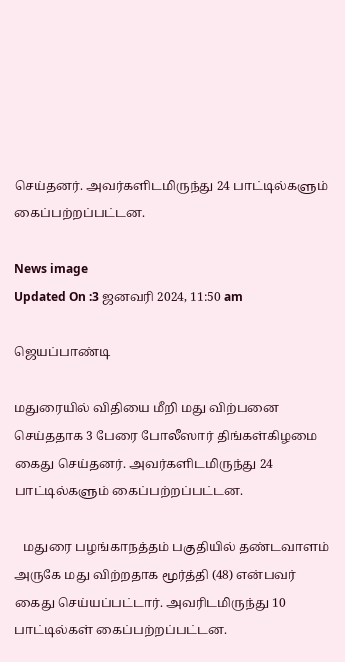செய்தனர். அவர்களிடமிருந்து 24 பாட்டில்களும் கைப்பற்றப்பட்டன.

News image
Updated On :3 ஜனவரி 2024, 11:50 am

ஜெயப்பாண்டி

மதுரையில் விதியை மீறி மது விற்பனை செய்ததாக 3 பேரை போலீஸார் திங்கள்கிழமை கைது செய்தனர். அவர்களிடமிருந்து 24 பாட்டில்களும் கைப்பற்றப்பட்டன.

   மதுரை பழங்காநத்தம் பகுதியில் தண்டவாளம் அருகே மது விற்றதாக மூர்த்தி (48) என்பவர் கைது செய்யப்பட்டார். அவரிடமிருந்து 10 பாட்டில்கள் கைப்பற்றப்பட்டன.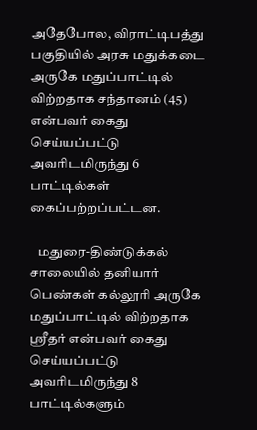அதேபோல, விராட்டிபத்து பகுதியில் அரசு மதுக்கடை அருகே மதுப்பாட்டில் விற்றதாக சந்தானம் (45) என்பவர் கைது செய்யப்பட்டு அவரிடமிருந்து 6 பாட்டில்கள் கைப்பற்றப்பட்டன.

   மதுரை-திண்டுக்கல் சாலையில் தனியார் பெண்கள் கல்லூரி அருகே மதுப்பாட்டில் விற்றதாக ஸ்ரீதர் என்பவர் கைது செய்யப்பட்டு அவரிடமிருந்து 8 பாட்டில்களும்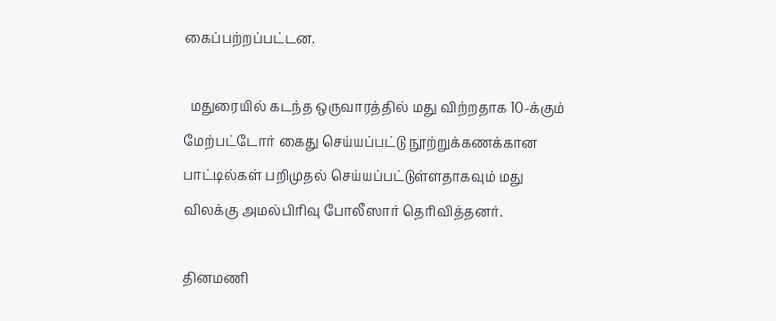கைப்பற்றப்பட்டன.

  மதுரையில் கடந்த ஒருவாரத்தில் மது விற்றதாக 10-க்கும் மேற்பட்டோர் கைது செய்யப்பட்டு நூற்றுக்கணக்கான பாட்டில்கள் பறிமுதல் செய்யப்பட்டுள்ளதாகவும் மது விலக்கு அமல்பிரிவு போலீஸார் தெரிவித்தனர்.

தினமணி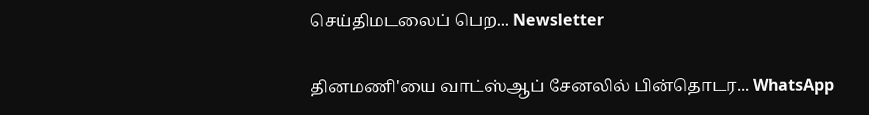செய்திமடலைப் பெற... Newsletter

தினமணி'யை வாட்ஸ்ஆப் சேனலில் பின்தொடர... WhatsApp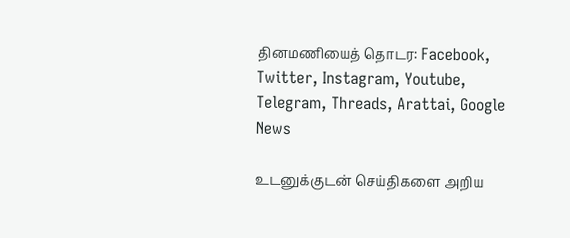தினமணியைத் தொடர: Facebook, Twitter, Instagram, Youtube, Telegram, Threads, Arattai, Google News

உடனுக்குடன் செய்திகளை அறிய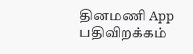தினமணி App பதிவிறக்கம்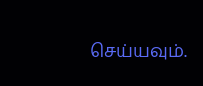செய்யவும்.